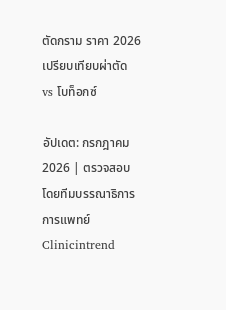ตัดกราม ราคา 2026เปรียบเทียบผ่าตัด vs โบท็อกซ์

อัปเดต: กรกฎาคม 2026 | ตรวจสอบโดยทีมบรรณาธิการการแพทย์ Clinicintrend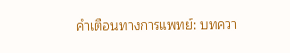คำเตือนทางการแพทย์: บทควา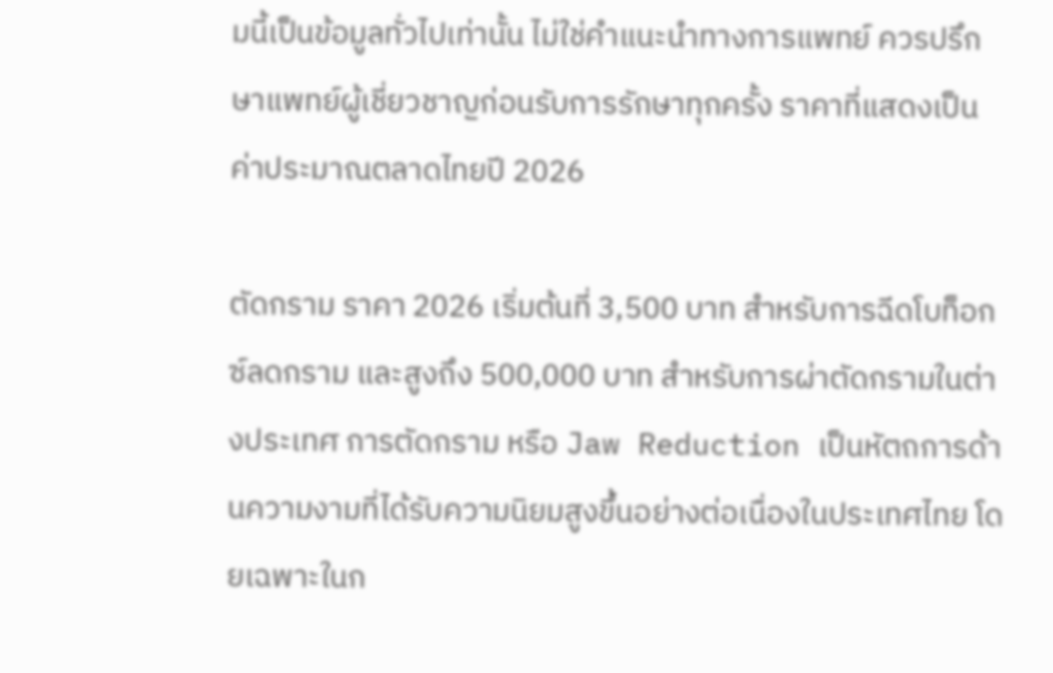มนี้เป็นข้อมูลทั่วไปเท่านั้น ไม่ใช่คำแนะนำทางการแพทย์ ควรปรึกษาแพทย์ผู้เชี่ยวชาญก่อนรับการรักษาทุกครั้ง ราคาที่แสดงเป็นค่าประมาณตลาดไทยปี 2026

ตัดกราม ราคา 2026 เริ่มต้นที่ 3,500 บาท สำหรับการฉีดโบท็อกซ์ลดกราม และสูงถึง 500,000 บาท สำหรับการผ่าตัดกรามในต่างประเทศ การตัดกราม หรือ Jaw Reduction เป็นหัตถการด้านความงามที่ได้รับความนิยมสูงขึ้นอย่างต่อเนื่องในประเทศไทย โดยเฉพาะในก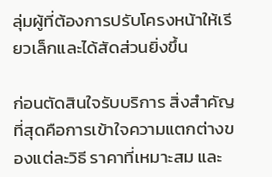ลุ่มผู้ที่ต้องการปรับโครงหน้าให้เรียวเล็กและได้สัดส่วนยิ่งขึ้น

ก่อนตัดสินใจรับบริการ สิ่งสำคัญที่สุดคือการเข้าใจความแตกต่างของแต่ละวิธี ราคาที่เหมาะสม และ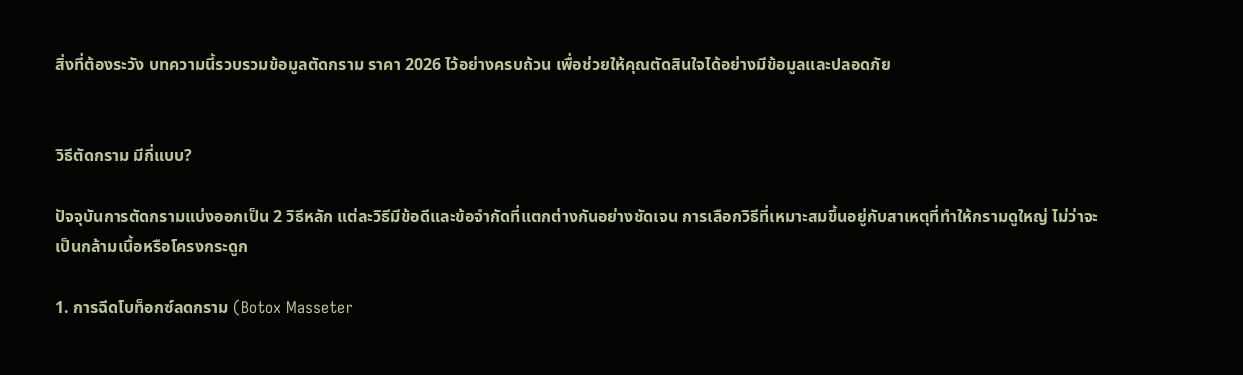สิ่งที่ต้องระวัง บทความนี้รวบรวมข้อมูลตัดกราม ราคา 2026 ไว้อย่างครบถ้วน เพื่อช่วยให้คุณตัดสินใจได้อย่างมีข้อมูลและปลอดภัย


วิธีตัดกราม มีกี่แบบ?

ปัจจุบันการตัดกรามแบ่งออกเป็น 2 วิธีหลัก แต่ละวิธีมีข้อดีและข้อจำกัดที่แตกต่างกันอย่างชัดเจน การเลือกวิธีที่เหมาะสมขึ้นอยู่กับสาเหตุที่ทำให้กรามดูใหญ่ ไม่ว่าจะเป็นกล้ามเนื้อหรือโครงกระดูก

1. การฉีดโบท็อกซ์ลดกราม (Botox Masseter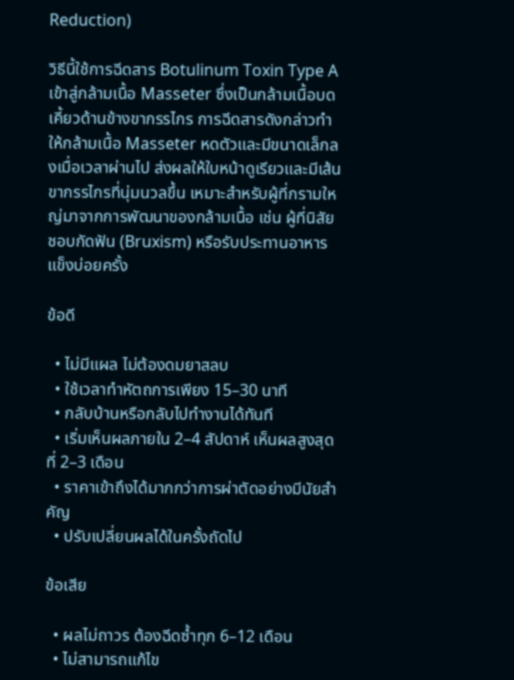Reduction)

วิธีนี้ใช้การฉีดสาร Botulinum Toxin Type A เข้าสู่กล้ามเนื้อ Masseter ซึ่งเป็นกล้ามเนื้อบดเคี้ยวด้านข้างขากรรไกร การฉีดสารดังกล่าวทำให้กล้ามเนื้อ Masseter หดตัวและมีขนาดเล็กลงเมื่อเวลาผ่านไป ส่งผลให้ใบหน้าดูเรียวและมีเส้นขากรรไกรที่นุ่มนวลขึ้น เหมาะสำหรับผู้ที่กรามใหญ่มาจากการพัฒนาของกล้ามเนื้อ เช่น ผู้ที่นิสัยชอบกัดฟัน (Bruxism) หรือรับประทานอาหารแข็งบ่อยครั้ง

ข้อดี

  • ไม่มีแผล ไม่ต้องดมยาสลบ
  • ใช้เวลาทำหัตถการเพียง 15–30 นาที
  • กลับบ้านหรือกลับไปทำงานได้ทันที
  • เริ่มเห็นผลภายใน 2–4 สัปดาห์ เห็นผลสูงสุดที่ 2–3 เดือน
  • ราคาเข้าถึงได้มากกว่าการผ่าตัดอย่างมีนัยสำคัญ
  • ปรับเปลี่ยนผลได้ในครั้งถัดไป

ข้อเสีย

  • ผลไม่ถาวร ต้องฉีดซ้ำทุก 6–12 เดือน
  • ไม่สามารถแก้ไข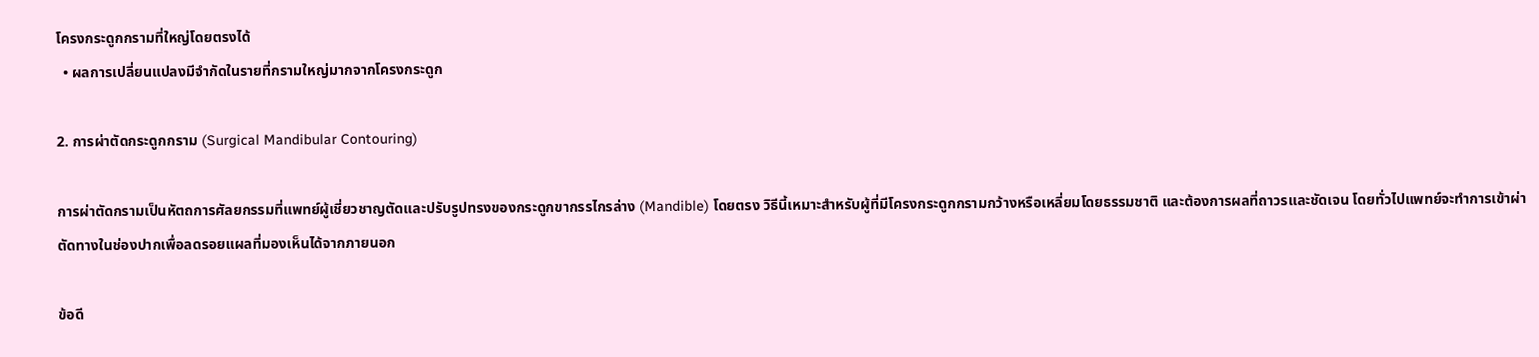โครงกระดูกกรามที่ใหญ่โดยตรงได้
  • ผลการเปลี่ยนแปลงมีจำกัดในรายที่กรามใหญ่มากจากโครงกระดูก

2. การผ่าตัดกระดูกกราม (Surgical Mandibular Contouring)

การผ่าตัดกรามเป็นหัตถการศัลยกรรมที่แพทย์ผู้เชี่ยวชาญตัดและปรับรูปทรงของกระดูกขากรรไกรล่าง (Mandible) โดยตรง วิธีนี้เหมาะสำหรับผู้ที่มีโครงกระดูกกรามกว้างหรือเหลี่ยมโดยธรรมชาติ และต้องการผลที่ถาวรและชัดเจน โดยทั่วไปแพทย์จะทำการเข้าผ่าตัดทางในช่องปากเพื่อลดรอยแผลที่มองเห็นได้จากภายนอก

ข้อดี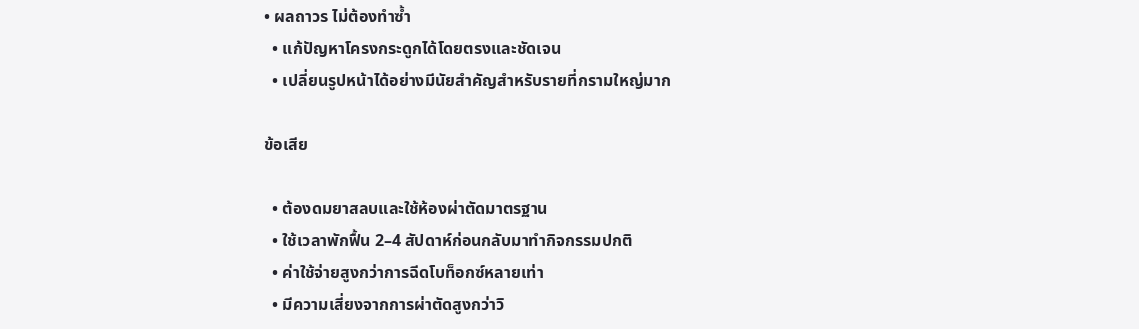• ผลถาวร ไม่ต้องทำซ้ำ
  • แก้ปัญหาโครงกระดูกได้โดยตรงและชัดเจน
  • เปลี่ยนรูปหน้าได้อย่างมีนัยสำคัญสำหรับรายที่กรามใหญ่มาก

ข้อเสีย

  • ต้องดมยาสลบและใช้ห้องผ่าตัดมาตรฐาน
  • ใช้เวลาพักฟื้น 2–4 สัปดาห์ก่อนกลับมาทำกิจกรรมปกติ
  • ค่าใช้จ่ายสูงกว่าการฉีดโบท็อกซ์หลายเท่า
  • มีความเสี่ยงจากการผ่าตัดสูงกว่าวิ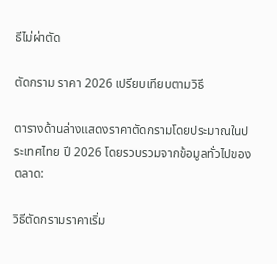ธีไม่ผ่าตัด

ตัดกราม ราคา 2026 เปรียบเทียบตามวิธี

ตารางด้านล่างแสดงราคาตัดกรามโดยประมาณในประเทศไทย ปี 2026 โดยรวบรวมจากข้อมูลทั่วไปของตลาด:

วิธีตัดกรามราคาเริ่ม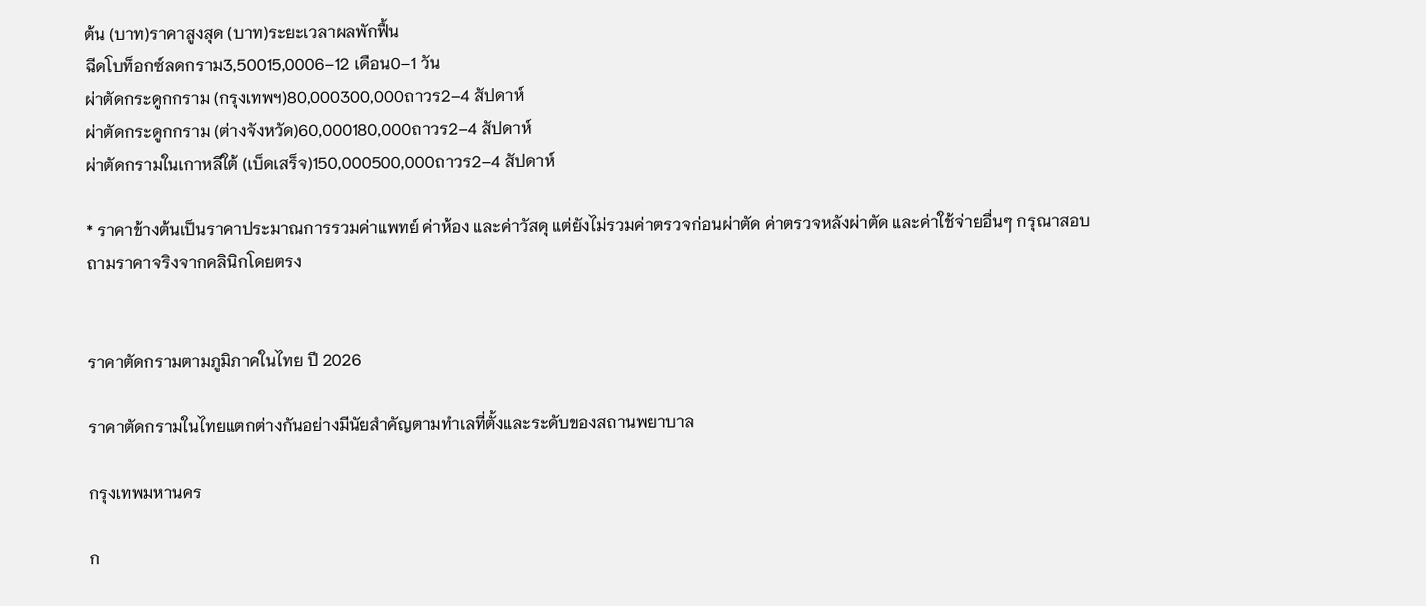ต้น (บาท)ราคาสูงสุด (บาท)ระยะเวลาผลพักฟื้น
ฉีดโบท็อกซ์ลดกราม3,50015,0006–12 เดือน0–1 วัน
ผ่าตัดกระดูกกราม (กรุงเทพฯ)80,000300,000ถาวร2–4 สัปดาห์
ผ่าตัดกระดูกกราม (ต่างจังหวัด)60,000180,000ถาวร2–4 สัปดาห์
ผ่าตัดกรามในเกาหลีใต้ (เบ็ดเสร็จ)150,000500,000ถาวร2–4 สัปดาห์

* ราคาข้างต้นเป็นราคาประมาณการรวมค่าแพทย์ ค่าห้อง และค่าวัสดุ แต่ยังไม่รวมค่าตรวจก่อนผ่าตัด ค่าตรวจหลังผ่าตัด และค่าใช้จ่ายอื่นๆ กรุณาสอบถามราคาจริงจากคลินิกโดยตรง


ราคาตัดกรามตามภูมิภาคในไทย ปี 2026

ราคาตัดกรามในไทยแตกต่างกันอย่างมีนัยสำคัญตามทำเลที่ตั้งและระดับของสถานพยาบาล

กรุงเทพมหานคร

ก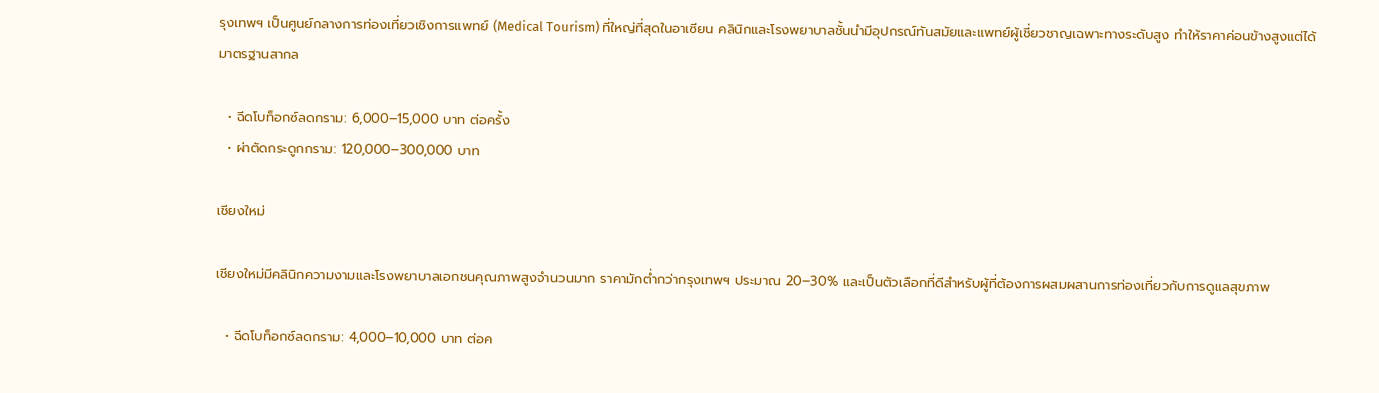รุงเทพฯ เป็นศูนย์กลางการท่องเที่ยวเชิงการแพทย์ (Medical Tourism) ที่ใหญ่ที่สุดในอาเซียน คลินิกและโรงพยาบาลชั้นนำมีอุปกรณ์ทันสมัยและแพทย์ผู้เชี่ยวชาญเฉพาะทางระดับสูง ทำให้ราคาค่อนข้างสูงแต่ได้มาตรฐานสากล

  • ฉีดโบท็อกซ์ลดกราม: 6,000–15,000 บาท ต่อครั้ง
  • ผ่าตัดกระดูกกราม: 120,000–300,000 บาท

เชียงใหม่

เชียงใหม่มีคลินิกความงามและโรงพยาบาลเอกชนคุณภาพสูงจำนวนมาก ราคามักต่ำกว่ากรุงเทพฯ ประมาณ 20–30% และเป็นตัวเลือกที่ดีสำหรับผู้ที่ต้องการผสมผสานการท่องเที่ยวกับการดูแลสุขภาพ

  • ฉีดโบท็อกซ์ลดกราม: 4,000–10,000 บาท ต่อค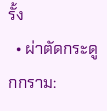รั้ง
  • ผ่าตัดกระดูกกราม: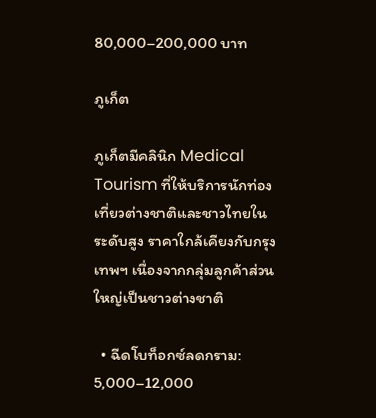80,000–200,000 บาท

ภูเก็ต

ภูเก็ตมีคลินิก Medical Tourism ที่ให้บริการนักท่องเที่ยวต่างชาติและชาวไทยในระดับสูง ราคาใกล้เคียงกับกรุงเทพฯ เนื่องจากกลุ่มลูกค้าส่วนใหญ่เป็นชาวต่างชาติ

  • ฉีดโบท็อกซ์ลดกราม: 5,000–12,000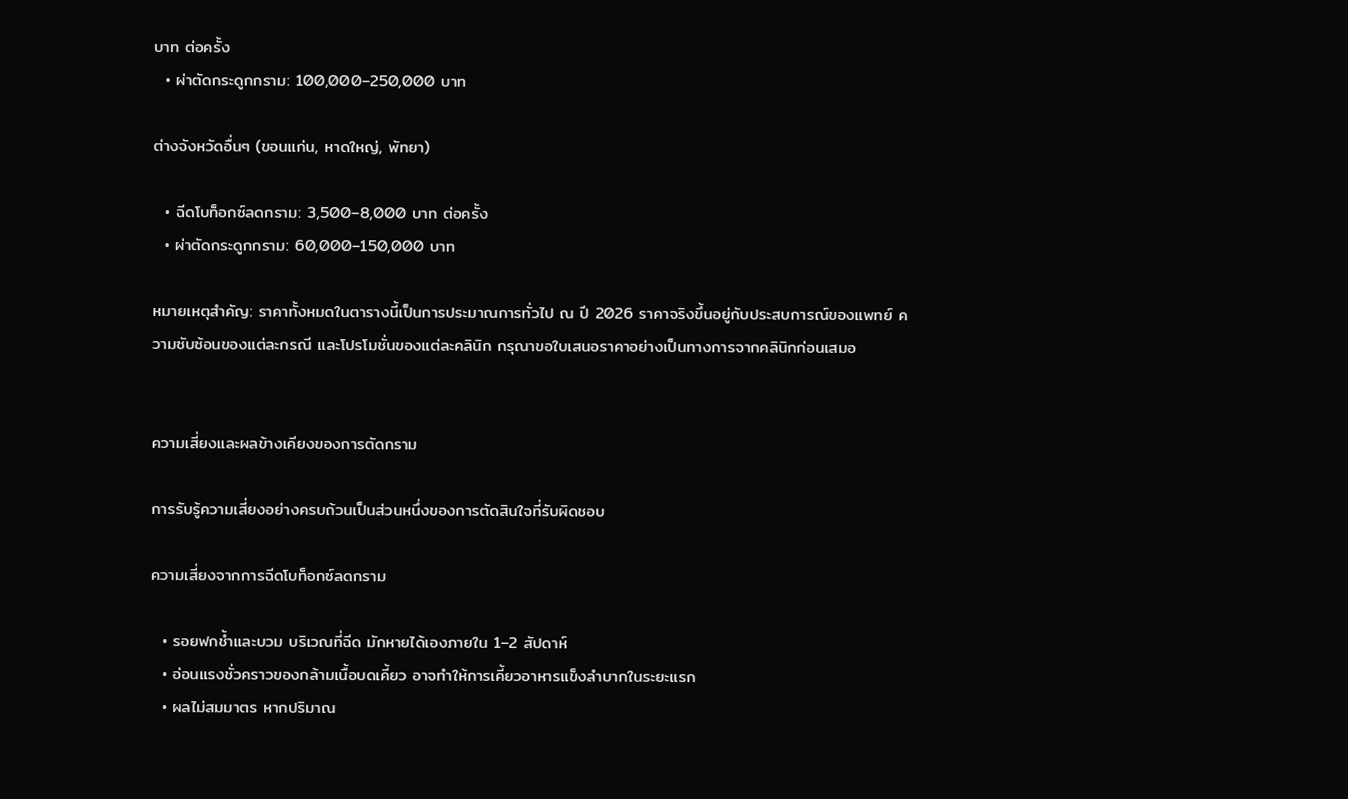บาท ต่อครั้ง
  • ผ่าตัดกระดูกกราม: 100,000–250,000 บาท

ต่างจังหวัดอื่นๆ (ขอนแก่น, หาดใหญ่, พัทยา)

  • ฉีดโบท็อกซ์ลดกราม: 3,500–8,000 บาท ต่อครั้ง
  • ผ่าตัดกระดูกกราม: 60,000–150,000 บาท

หมายเหตุสำคัญ: ราคาทั้งหมดในตารางนี้เป็นการประมาณการทั่วไป ณ ปี 2026 ราคาจริงขึ้นอยู่กับประสบการณ์ของแพทย์ ความซับซ้อนของแต่ละกรณี และโปรโมชั่นของแต่ละคลินิก กรุณาขอใบเสนอราคาอย่างเป็นทางการจากคลินิกก่อนเสมอ


ความเสี่ยงและผลข้างเคียงของการตัดกราม

การรับรู้ความเสี่ยงอย่างครบถ้วนเป็นส่วนหนึ่งของการตัดสินใจที่รับผิดชอบ

ความเสี่ยงจากการฉีดโบท็อกซ์ลดกราม

  • รอยฟกช้ำและบวม บริเวณที่ฉีด มักหายได้เองภายใน 1–2 สัปดาห์
  • อ่อนแรงชั่วคราวของกล้ามเนื้อบดเคี้ยว อาจทำให้การเคี้ยวอาหารแข็งลำบากในระยะแรก
  • ผลไม่สมมาตร หากปริมาณ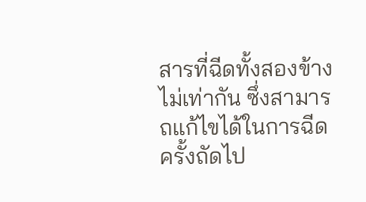สารที่ฉีดทั้งสองข้างไม่เท่ากัน ซึ่งสามารถแก้ไขได้ในการฉีดครั้งถัดไป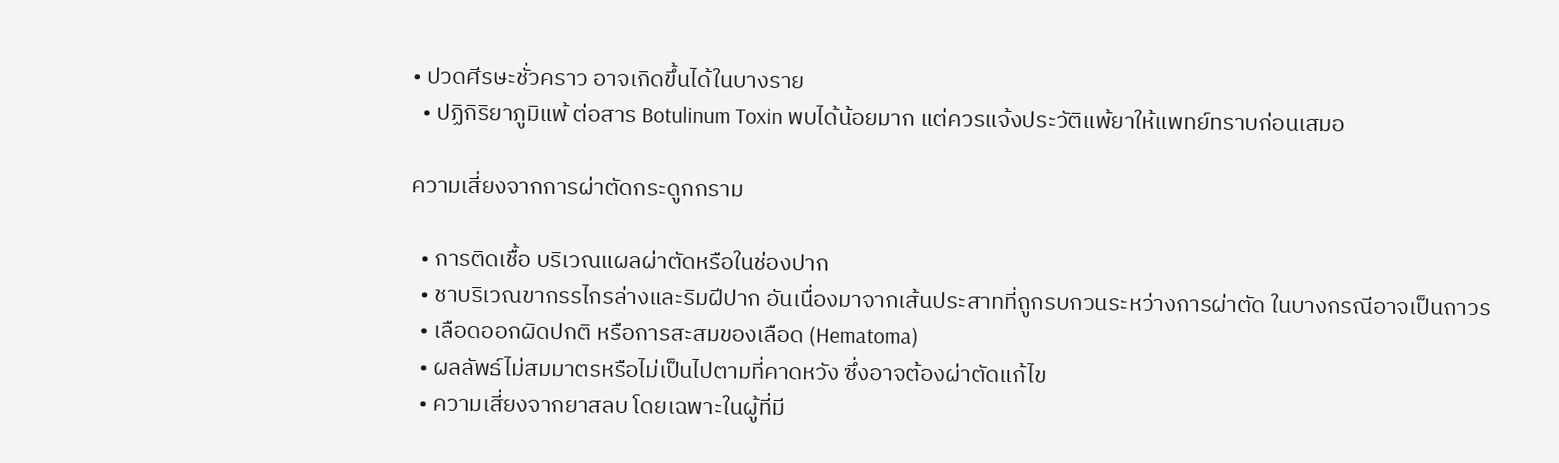• ปวดศีรษะชั่วคราว อาจเกิดขึ้นได้ในบางราย
  • ปฏิกิริยาภูมิแพ้ ต่อสาร Botulinum Toxin พบได้น้อยมาก แต่ควรแจ้งประวัติแพ้ยาให้แพทย์ทราบก่อนเสมอ

ความเสี่ยงจากการผ่าตัดกระดูกกราม

  • การติดเชื้อ บริเวณแผลผ่าตัดหรือในช่องปาก
  • ชาบริเวณขากรรไกรล่างและริมฝีปาก อันเนื่องมาจากเส้นประสาทที่ถูกรบกวนระหว่างการผ่าตัด ในบางกรณีอาจเป็นถาวร
  • เลือดออกผิดปกติ หรือการสะสมของเลือด (Hematoma)
  • ผลลัพธ์ไม่สมมาตรหรือไม่เป็นไปตามที่คาดหวัง ซึ่งอาจต้องผ่าตัดแก้ไข
  • ความเสี่ยงจากยาสลบ โดยเฉพาะในผู้ที่มี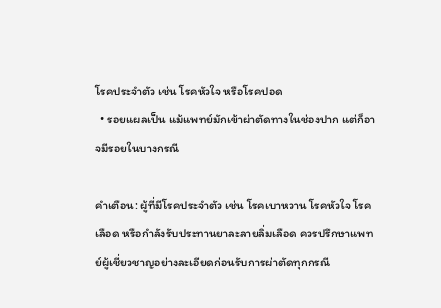โรคประจำตัว เช่น โรคหัวใจ หรือโรคปอด
  • รอยแผลเป็น แม้แพทย์มักเข้าผ่าตัดทางในช่องปาก แต่ก็อาจมีรอยในบางกรณี

คำเตือน: ผู้ที่มีโรคประจำตัว เช่น โรคเบาหวาน โรคหัวใจ โรคเลือด หรือกำลังรับประทานยาละลายลิ่มเลือด ควรปรึกษาแพทย์ผู้เชี่ยวชาญอย่างละเอียดก่อนรับการผ่าตัดทุกกรณี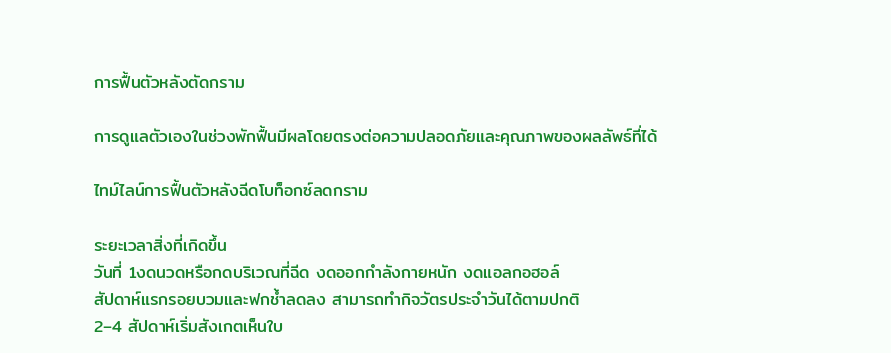การฟื้นตัวหลังตัดกราม

การดูแลตัวเองในช่วงพักฟื้นมีผลโดยตรงต่อความปลอดภัยและคุณภาพของผลลัพธ์ที่ได้

ไทม์ไลน์การฟื้นตัวหลังฉีดโบท็อกซ์ลดกราม

ระยะเวลาสิ่งที่เกิดขึ้น
วันที่ 1งดนวดหรือกดบริเวณที่ฉีด งดออกกำลังกายหนัก งดแอลกอฮอล์
สัปดาห์แรกรอยบวมและฟกช้ำลดลง สามารถทำกิจวัตรประจำวันได้ตามปกติ
2–4 สัปดาห์เริ่มสังเกตเห็นใบ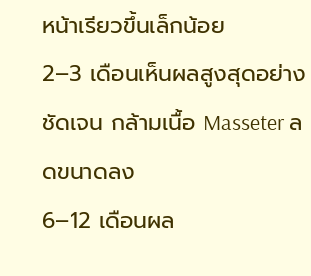หน้าเรียวขึ้นเล็กน้อย
2–3 เดือนเห็นผลสูงสุดอย่างชัดเจน กล้ามเนื้อ Masseter ลดขนาดลง
6–12 เดือนผล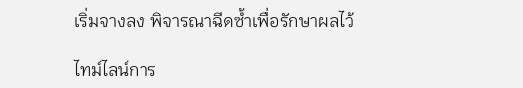เริ่มจางลง พิจารณาฉีดซ้ำเพื่อรักษาผลไว้

ไทม์ไลน์การ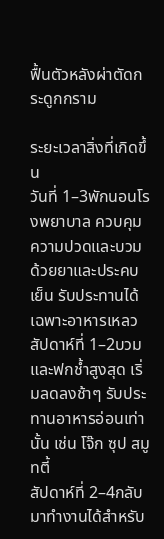ฟื้นตัวหลังผ่าตัดกระดูกกราม

ระยะเวลาสิ่งที่เกิดขึ้น
วันที่ 1–3พักนอนโรงพยาบาล ควบคุมความปวดและบวมด้วยยาและประคบเย็น รับประทานได้เฉพาะอาหารเหลว
สัปดาห์ที่ 1–2บวมและฟกช้ำสูงสุด เริ่มลดลงช้าๆ รับประทานอาหารอ่อนเท่านั้น เช่น โจ๊ก ซุป สมูทตี้
สัปดาห์ที่ 2–4กลับมาทำงานได้สำหรับ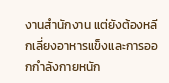งานสำนักงาน แต่ยังต้องหลีกเลี่ยงอาหารแข็งและการออกกำลังกายหนัก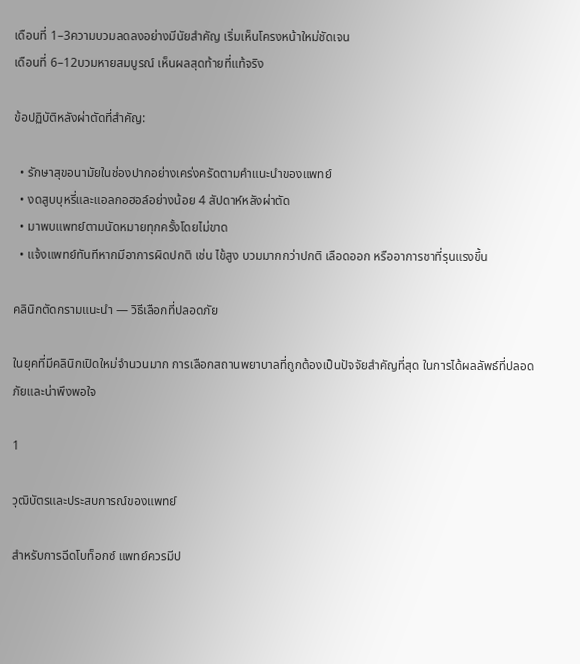เดือนที่ 1–3ความบวมลดลงอย่างมีนัยสำคัญ เริ่มเห็นโครงหน้าใหม่ชัดเจน
เดือนที่ 6–12บวมหายสมบูรณ์ เห็นผลสุดท้ายที่แท้จริง

ข้อปฏิบัติหลังผ่าตัดที่สำคัญ:

  • รักษาสุขอนามัยในช่องปากอย่างเคร่งครัดตามคำแนะนำของแพทย์
  • งดสูบบุหรี่และแอลกอฮอล์อย่างน้อย 4 สัปดาห์หลังผ่าตัด
  • มาพบแพทย์ตามนัดหมายทุกครั้งโดยไม่ขาด
  • แจ้งแพทย์ทันทีหากมีอาการผิดปกติ เช่น ไข้สูง บวมมากกว่าปกติ เลือดออก หรืออาการชาที่รุนแรงขึ้น

คลินิกตัดกรามแนะนำ — วิธีเลือกที่ปลอดภัย

ในยุคที่มีคลินิกเปิดใหม่จำนวนมาก การเลือกสถานพยาบาลที่ถูกต้องเป็นปัจจัยสำคัญที่สุด ในการได้ผลลัพธ์ที่ปลอดภัยและน่าพึงพอใจ

1

วุฒิบัตรและประสบการณ์ของแพทย์

สำหรับการฉีดโบท็อกซ์ แพทย์ควรมีป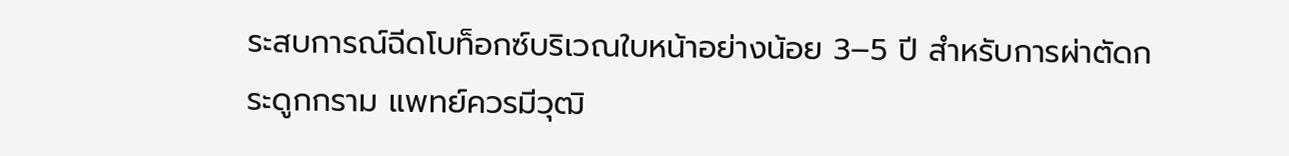ระสบการณ์ฉีดโบท็อกซ์บริเวณใบหน้าอย่างน้อย 3–5 ปี สำหรับการผ่าตัดกระดูกกราม แพทย์ควรมีวุฒิ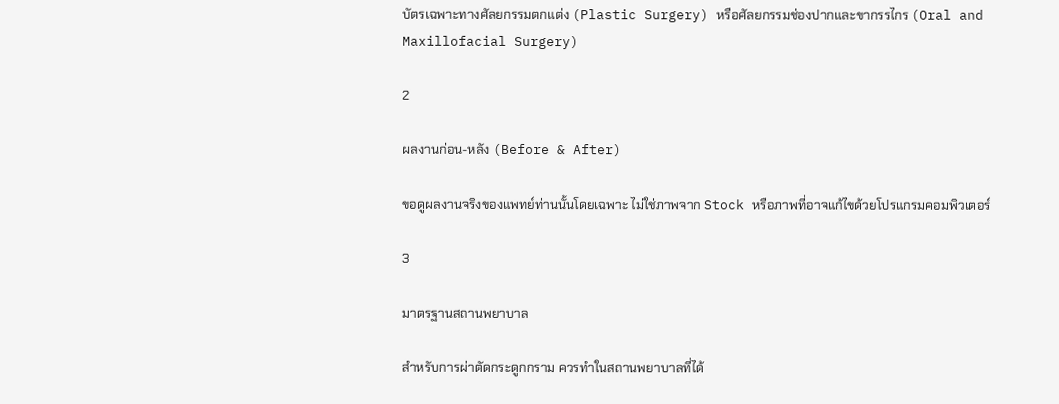บัตรเฉพาะทางศัลยกรรมตกแต่ง (Plastic Surgery) หรือศัลยกรรมช่องปากและขากรรไกร (Oral and Maxillofacial Surgery)

2

ผลงานก่อน-หลัง (Before & After)

ขอดูผลงานจริงของแพทย์ท่านนั้นโดยเฉพาะ ไม่ใช่ภาพจาก Stock หรือภาพที่อาจแก้ไขด้วยโปรแกรมคอมพิวเตอร์

3

มาตรฐานสถานพยาบาล

สำหรับการผ่าตัดกระดูกกราม ควรทำในสถานพยาบาลที่ได้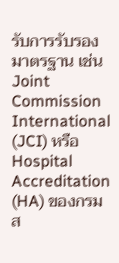รับการรับรองมาตรฐาน เช่น Joint Commission International (JCI) หรือ Hospital Accreditation (HA) ของกรมส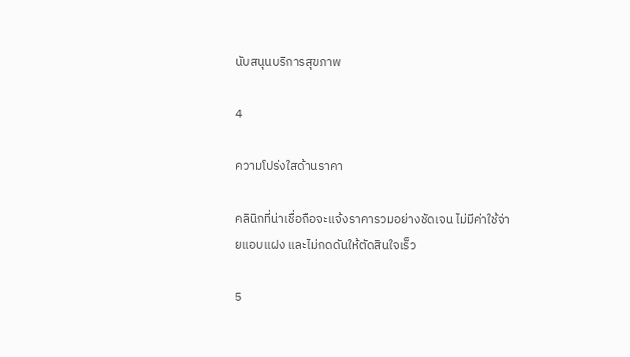นับสนุนบริการสุขภาพ

4

ความโปร่งใสด้านราคา

คลินิกที่น่าเชื่อถือจะแจ้งราคารวมอย่างชัดเจน ไม่มีค่าใช้จ่ายแอบแฝง และไม่กดดันให้ตัดสินใจเร็ว

5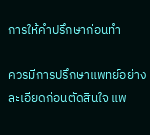การให้คำปรึกษาก่อนทำ

ควรมีการปรึกษาแพทย์อย่างละเอียดก่อนตัดสินใจ แพ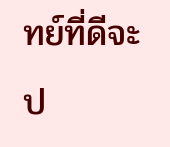ทย์ที่ดีจะป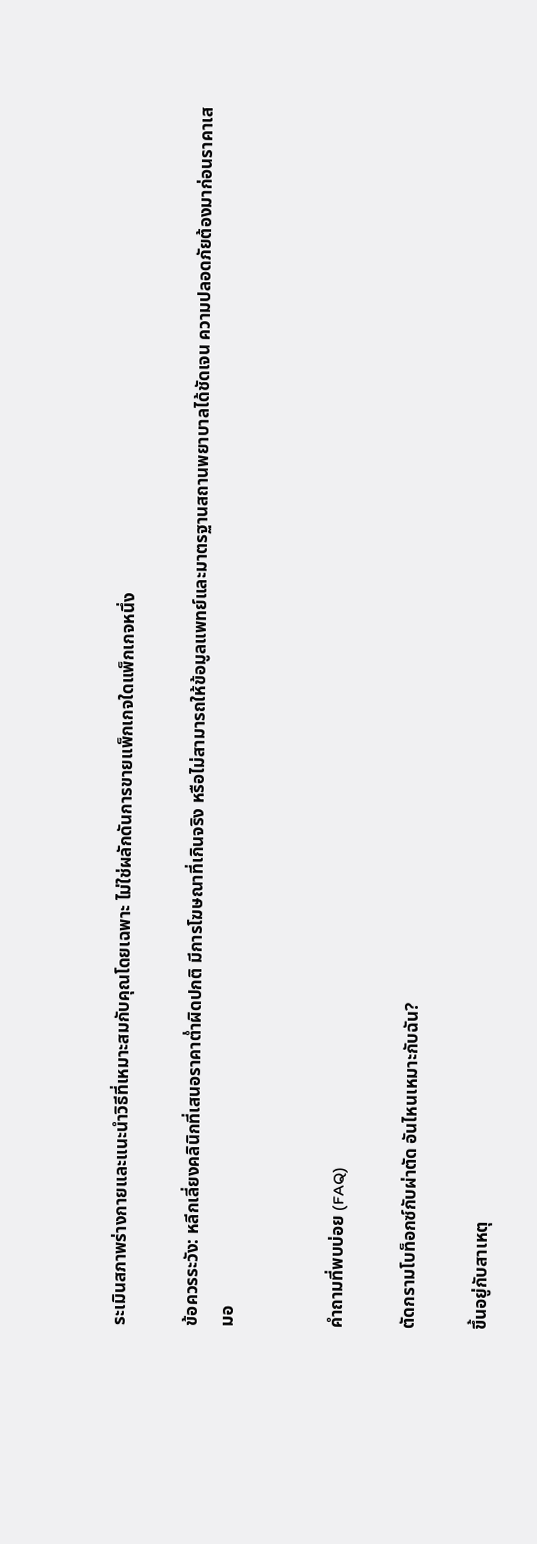ระเมินสภาพร่างกายและแนะนำวิธีที่เหมาะสมกับคุณโดยเฉพาะ ไม่ใช่ผลักดันการขายแพ็กเกจใดแพ็กเกจหนึ่ง

ข้อควรระวัง: หลีกเลี่ยงคลินิกที่เสนอราคาต่ำผิดปกติ มีการโฆษณาที่เกินจริง หรือไม่สามารถให้ข้อมูลแพทย์และมาตรฐานสถานพยาบาลได้ชัดเจน ความปลอดภัยต้องมาก่อนราคาเสมอ


คำถามที่พบบ่อย (FAQ)

ตัดกรามโบท็อกซ์กับผ่าตัด อันไหนเหมาะกับฉัน?

ขึ้นอยู่กับสาเหตุ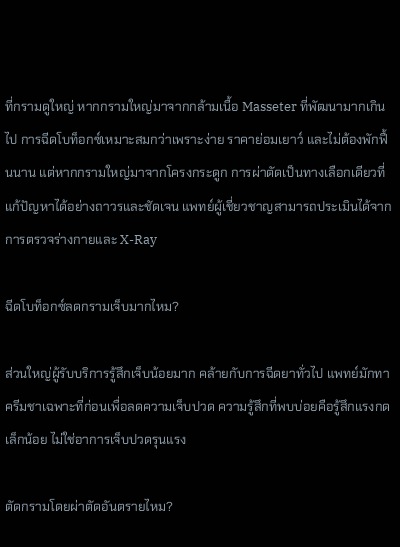ที่กรามดูใหญ่ หากกรามใหญ่มาจากกล้ามเนื้อ Masseter ที่พัฒนามากเกินไป การฉีดโบท็อกซ์เหมาะสมกว่าเพราะง่าย ราคาย่อมเยาว์ และไม่ต้องพักฟื้นนาน แต่หากกรามใหญ่มาจากโครงกระดูก การผ่าตัดเป็นทางเลือกเดียวที่แก้ปัญหาได้อย่างถาวรและชัดเจน แพทย์ผู้เชี่ยวชาญสามารถประเมินได้จากการตรวจร่างกายและ X-Ray

ฉีดโบท็อกซ์ลดกรามเจ็บมากไหม?

ส่วนใหญ่ผู้รับบริการรู้สึกเจ็บน้อยมาก คล้ายกับการฉีดยาทั่วไป แพทย์มักทาครีมชาเฉพาะที่ก่อนเพื่อลดความเจ็บปวด ความรู้สึกที่พบบ่อยคือรู้สึกแรงกดเล็กน้อย ไม่ใช่อาการเจ็บปวดรุนแรง

ตัดกรามโดยผ่าตัดอันตรายไหม?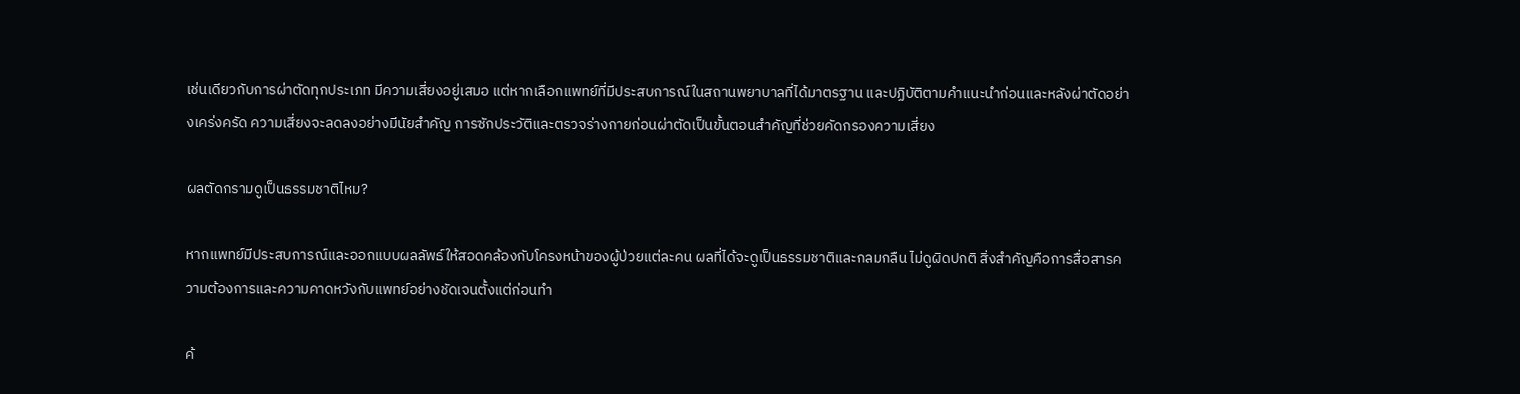เช่นเดียวกับการผ่าตัดทุกประเภท มีความเสี่ยงอยู่เสมอ แต่หากเลือกแพทย์ที่มีประสบการณ์ในสถานพยาบาลที่ได้มาตรฐาน และปฏิบัติตามคำแนะนำก่อนและหลังผ่าตัดอย่างเคร่งครัด ความเสี่ยงจะลดลงอย่างมีนัยสำคัญ การซักประวัติและตรวจร่างกายก่อนผ่าตัดเป็นขั้นตอนสำคัญที่ช่วยคัดกรองความเสี่ยง

ผลตัดกรามดูเป็นธรรมชาติไหม?

หากแพทย์มีประสบการณ์และออกแบบผลลัพธ์ให้สอดคล้องกับโครงหน้าของผู้ป่วยแต่ละคน ผลที่ได้จะดูเป็นธรรมชาติและกลมกลืน ไม่ดูผิดปกติ สิ่งสำคัญคือการสื่อสารความต้องการและความคาดหวังกับแพทย์อย่างชัดเจนตั้งแต่ก่อนทำ

ค้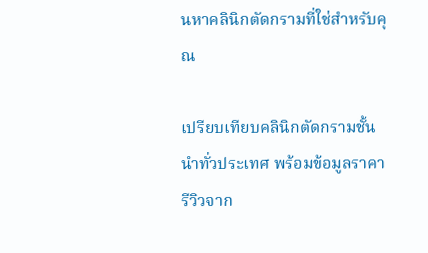นหาคลินิกตัดกรามที่ใช่สำหรับคุณ

เปรียบเทียบคลินิกตัดกรามชั้นนำทั่วประเทศ พร้อมข้อมูลราคา รีวิวจาก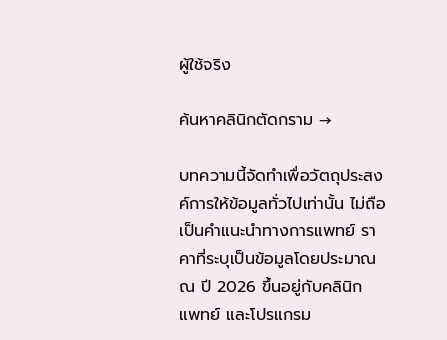ผู้ใช้จริง

ค้นหาคลินิกตัดกราม →

บทความนี้จัดทำเพื่อวัตถุประสงค์การให้ข้อมูลทั่วไปเท่านั้น ไม่ถือเป็นคำแนะนำทางการแพทย์ ราคาที่ระบุเป็นข้อมูลโดยประมาณ ณ ปี 2026 ขึ้นอยู่กับคลินิก แพทย์ และโปรแกรม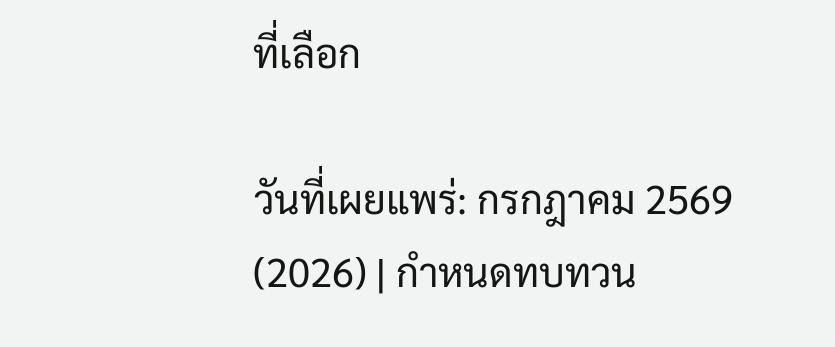ที่เลือก

วันที่เผยแพร่: กรกฎาคม 2569 (2026) | กำหนดทบทวน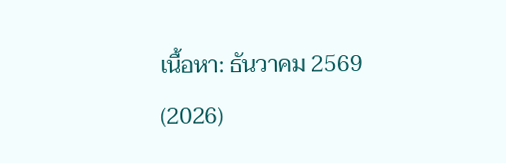เนื้อหา: ธันวาคม 2569 (2026)